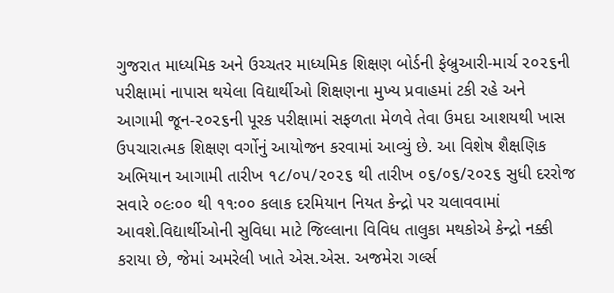ગુજરાત માધ્યમિક અને ઉચ્ચતર માધ્યમિક શિક્ષણ બોર્ડની ફેબ્રુઆરી-માર્ચ ૨૦૨૬ની પરીક્ષામાં નાપાસ થયેલા વિદ્યાર્થીઓ શિક્ષણના મુખ્ય પ્રવાહમાં ટકી રહે અને આગામી જૂન-૨૦૨૬ની પૂરક પરીક્ષામાં સફળતા મેળવે તેવા ઉમદા આશયથી ખાસ ઉપચારાત્મક શિક્ષણ વર્ગોનું આયોજન કરવામાં આવ્યું છે. આ વિશેષ શૈક્ષણિક અભિયાન આગામી તારીખ ૧૮/૦૫/૨૦૨૬ થી તારીખ ૦૬/૦૬/૨૦૨૬ સુધી દરરોજ સવારે ૦૯ઃ૦૦ થી ૧૧ઃ૦૦ કલાક દરમિયાન નિયત કેન્દ્રો પર ચલાવવામાં આવશે.વિદ્યાર્થીઓની સુવિધા માટે જિલ્લાના વિવિધ તાલુકા મથકોએ કેન્દ્રો નક્કી કરાયા છે, જેમાં અમરેલી ખાતે એસ.એસ. અજમેરા ગર્લ્સ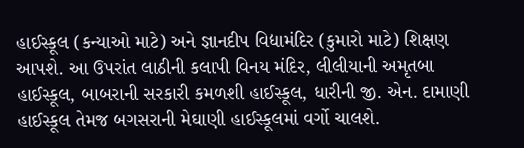હાઈસ્કૂલ (કન્યાઓ માટે) અને જ્ઞાનદીપ વિદ્યામંદિર (કુમારો માટે) શિક્ષણ આપશે. આ ઉપરાંત લાઠીની કલાપી વિનય મંદિર, લીલીયાની અમૃતબા હાઈસ્કૂલ, બાબરાની સરકારી કમળશી હાઈસ્કૂલ, ધારીની જી. એન. દામાણી હાઈસ્કૂલ તેમજ બગસરાની મેઘાણી હાઈસ્કૂલમાં વર્ગો ચાલશે.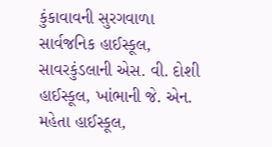કુંકાવાવની સુરગવાળા સાર્વજનિક હાઈસ્કૂલ, સાવરકુંડલાની એસ. વી. દોશી હાઈસ્કૂલ, ખાંભાની જે. એન. મહેતા હાઈસ્કૂલ,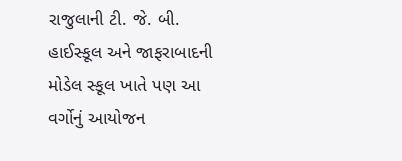રાજુલાની ટી. જે. બી. હાઈસ્કૂલ અને જાફરાબાદની મોડેલ સ્કૂલ ખાતે પણ આ વર્ગોનું આયોજન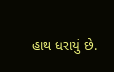હાથ ધરાયું છે.